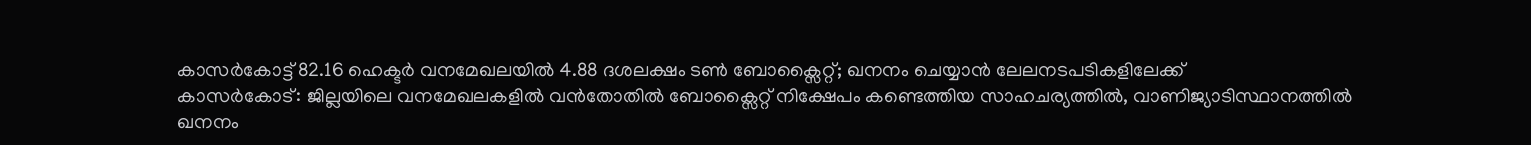കാസർകോട്ട് 82.16 ഹെക്ടർ വനമേഖലയിൽ 4.88 ദശലക്ഷം ടൺ ബോക്സൈറ്റ്; ഖനനം ചെയ്യാൻ ലേലനടപടികളിലേക്ക്
കാസർകോട്: ജില്ലയിലെ വനമേഖലകളിൽ വൻതോതിൽ ബോക്സൈറ്റ് നിക്ഷേപം കണ്ടെത്തിയ സാഹചര്യത്തിൽ, വാണിജ്യാടിസ്ഥാനത്തിൽ ഖനനം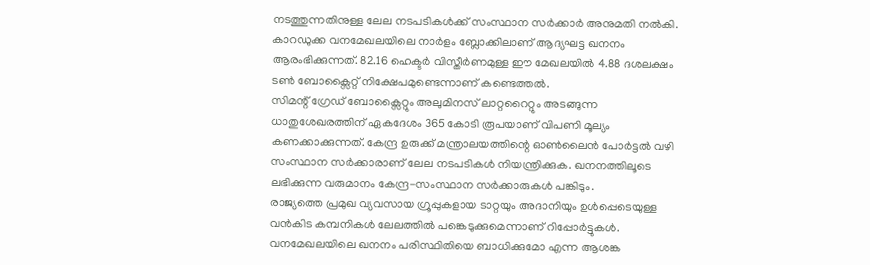നടത്തുന്നതിനുള്ള ലേല നടപടികൾക്ക് സംസ്ഥാന സർക്കാർ അനുമതി നൽകി. കാറഡുക്ക വനമേഖലയിലെ നാർളം ബ്ലോക്കിലാണ് ആദ്യഘട്ട ഖനനം ആരംഭിക്കുന്നത്. 82.16 ഹെക്ടർ വിസ്തീർണമുള്ള ഈ മേഖലയിൽ 4.88 ദശലക്ഷം ടൺ ബോക്സൈറ്റ് നിക്ഷേപമുണ്ടെന്നാണ് കണ്ടെത്തൽ.
സിമന്റ് ഗ്രേഡ് ബോക്സൈറ്റും അലുമിനസ് ലാറ്ററൈറ്റും അടങ്ങുന്ന ധാതുശേഖരത്തിന് ഏകദേശം 365 കോടി രൂപയാണ് വിപണി മൂല്യം കണക്കാക്കുന്നത്. കേന്ദ്ര ഉരുക്ക് മന്ത്രാലയത്തിന്റെ ഓൺലൈൻ പോർട്ടൽ വഴി സംസ്ഥാന സർക്കാരാണ് ലേല നടപടികൾ നിയന്ത്രിക്കുക. ഖനനത്തിലൂടെ ലഭിക്കുന്ന വരുമാനം കേന്ദ്ര-സംസ്ഥാന സർക്കാരുകൾ പങ്കിടും.
രാജ്യത്തെ പ്രമുഖ വ്യവസായ ഗ്രൂപ്പുകളായ ടാറ്റയും അദാനിയും ഉൾപ്പെടെയുള്ള വൻകിട കമ്പനികൾ ലേലത്തിൽ പങ്കെടുക്കുമെന്നാണ് റിപ്പോർട്ടുകൾ. വനമേഖലയിലെ ഖനനം പരിസ്ഥിതിയെ ബാധിക്കുമോ എന്ന ആശങ്ക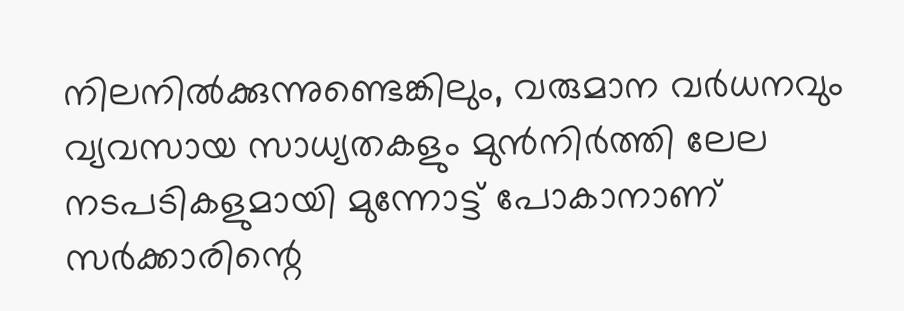നിലനിൽക്കുന്നുണ്ടെങ്കിലും, വരുമാന വർധനവും വ്യവസായ സാധ്യതകളും മുൻനിർത്തി ലേല നടപടികളുമായി മുന്നോട്ട് പോകാനാണ് സർക്കാരിന്റെ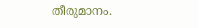തീരുമാനം.